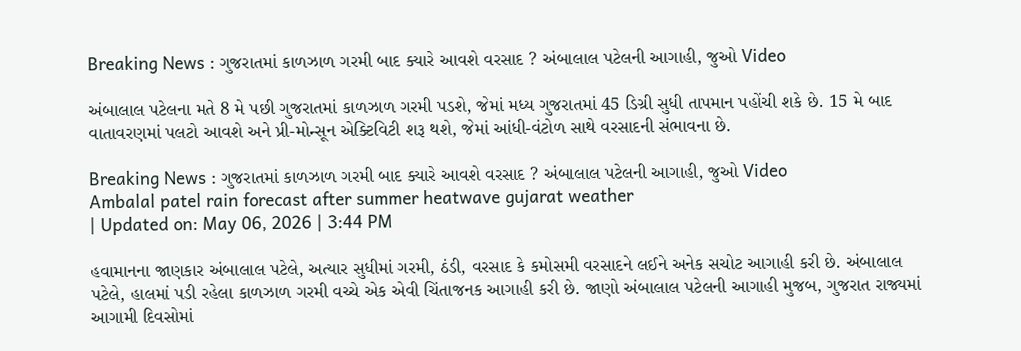Breaking News : ગુજરાતમાં કાળઝાળ ગરમી બાદ ક્યારે આવશે વરસાદ ? અંબાલાલ પટેલની આગાહી, જુઓ Video

અંબાલાલ પટેલના મતે 8 મે પછી ગુજરાતમાં કાળઝાળ ગરમી પડશે, જેમાં મધ્ય ગુજરાતમાં 45 ડિગ્રી સુધી તાપમાન પહોંચી શકે છે. 15 મે બાદ વાતાવરણમાં પલટો આવશે અને પ્રી-મોન્સૂન એક્ટિવિટી શરૂ થશે, જેમાં આંધી-વંટોળ સાથે વરસાદની સંભાવના છે.

Breaking News : ગુજરાતમાં કાળઝાળ ગરમી બાદ ક્યારે આવશે વરસાદ ? અંબાલાલ પટેલની આગાહી, જુઓ Video
Ambalal patel rain forecast after summer heatwave gujarat weather
| Updated on: May 06, 2026 | 3:44 PM

હવામાનના જાણકાર અંબાલાલ પટેલે, અત્યાર સુધીમાં ગરમી, ઠંડી, વરસાદ કે કમોસમી વરસાદને લઈને અનેક સચોટ આગાહી કરી છે. અંબાલાલ પટેલે, હાલમાં પડી રહેલા કાળઝાળ ગરમી વચ્ચે એક એવી ચિંતાજનક આગાહી કરી છે. જાણો અંબાલાલ પટેલની આગાહી મુજબ, ગુજરાત રાજ્યમાં આગામી દિવસોમાં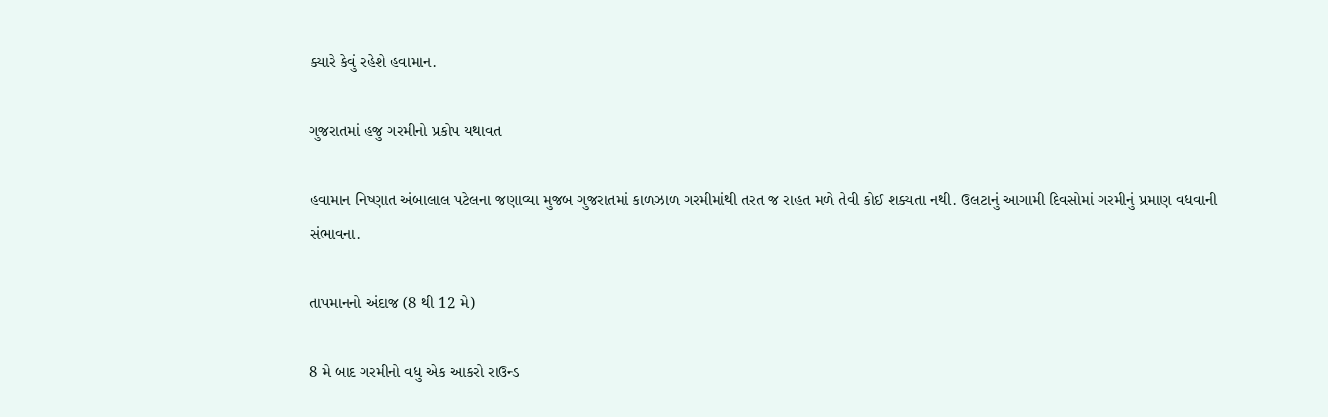ક્યારે કેવું રહેશે હવામાન.

ગુજરાતમાં હજુ ગરમીનો પ્રકોપ યથાવત

હવામાન નિષ્ણાત અંબાલાલ પટેલના જણાવ્યા મુજબ ગુજરાતમાં કાળઝાળ ગરમીમાંથી તરત જ રાહત મળે તેવી કોઈ શક્યતા નથી. ઉલટાનું આગામી દિવસોમાં ગરમીનું પ્રમાણ વધવાની સંભાવના.

તાપમાનનો અંદાજ (8 થી 12 મે)

8 મે બાદ ગરમીનો વધુ એક આકરો રાઉન્ડ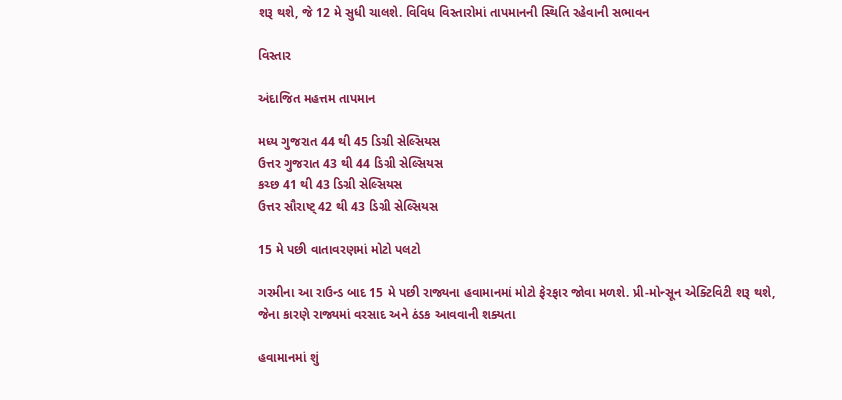શરૂ થશે, જે 12 મે સુધી ચાલશે. વિવિધ વિસ્તારોમાં તાપમાનની સ્થિતિ રહેવાની સભાવન

વિસ્તાર

અંદાજિત મહત્તમ તાપમાન

મધ્ય ગુજરાત 44 થી 45 ડિગ્રી સેલ્સિયસ
ઉત્તર ગુજરાત 43 થી 44 ડિગ્રી સેલ્સિયસ
કચ્છ 41 થી 43 ડિગ્રી સેલ્સિયસ
ઉત્તર સૌરાષ્ટ્ 42 થી 43 ડિગ્રી સેલ્સિયસ

15 મે પછી વાતાવરણમાં મોટો પલટો

ગરમીના આ રાઉન્ડ બાદ 15 મે પછી રાજ્યના હવામાનમાં મોટો ફેરફાર જોવા મળશે. પ્રી-મોન્સૂન એક્ટિવિટી શરૂ થશે, જેના કારણે રાજ્યમાં વરસાદ અને ઠંડક આવવાની શક્યતા

હવામાનમાં શું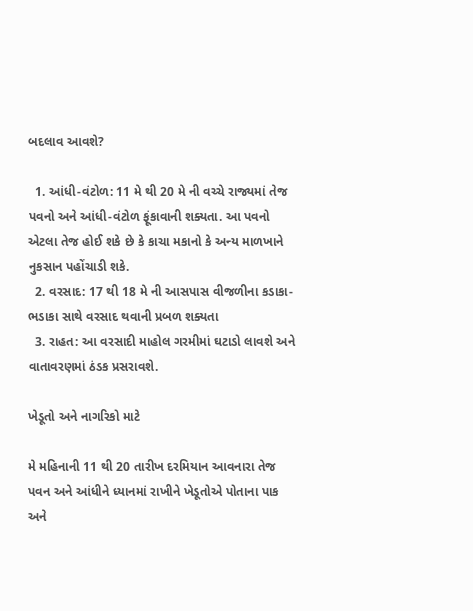બદલાવ આવશે?

  1. આંધી-વંટોળ: 11 મે થી 20 મે ની વચ્ચે રાજ્યમાં તેજ પવનો અને આંધી-વંટોળ ફૂંકાવાની શક્યતા. આ પવનો એટલા તેજ હોઈ શકે છે કે કાચા મકાનો કે અન્ય માળખાને નુકસાન પહોંચાડી શકે.
  2. વરસાદ: 17 થી 18 મે ની આસપાસ વીજળીના કડાકા-ભડાકા સાથે વરસાદ થવાની પ્રબળ શક્યતા
  3. રાહત: આ વરસાદી માહોલ ગરમીમાં ઘટાડો લાવશે અને વાતાવરણમાં ઠંડક પ્રસરાવશે.

ખેડૂતો અને નાગરિકો માટે

મે મહિનાની 11 થી 20 તારીખ દરમિયાન આવનારા તેજ પવન અને આંધીને ધ્યાનમાં રાખીને ખેડૂતોએ પોતાના પાક અને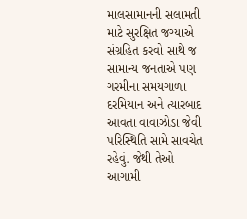માલસામાનની સલામતી  માટે સુરક્ષિત જગ્યાએ સંગ્રહિત કરવો સાથે જ સામાન્ય જનતાએ પણ ગરમીના સમયગાળા દરમિયાન અને ત્યારબાદ આવતા વાવાઝોડા જેવી પરિસ્થિતિ સામે સાવચેત રહેવું. જેથી તેઓ આગામી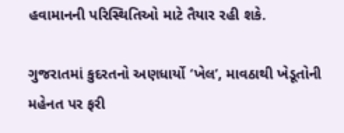હવામાનની પરિસ્થિતિઓ માટે તૈયાર રહી શકે.

ગુજરાતમાં કુદરતનો અણધાર્યો ‘ખેલ’, માવઠાથી ખેડૂતોની મહેનત પર ફરી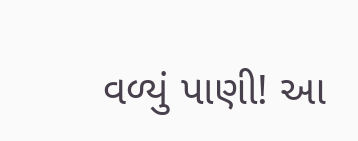વળ્યું પાણી! આ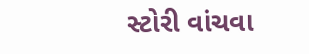સ્ટોરી વાંચવા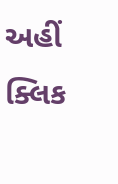અહીં ક્લિક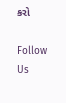કરો

Follow Us